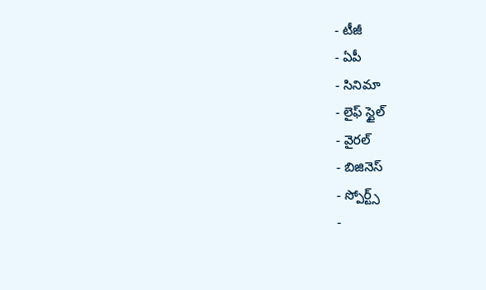- టీజీ
- ఏపీ
- సినిమా
- లైఫ్ స్టైల్
- వైరల్
- బిజినెస్
- స్పోర్ట్స్
-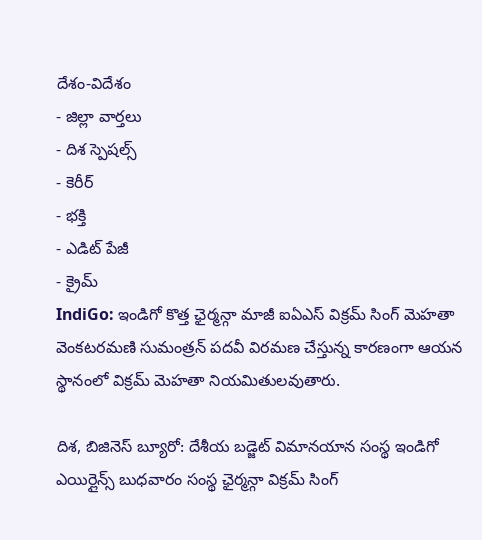దేశం-విదేశం
- జిల్లా వార్తలు
- దిశ స్పెషల్స్
- కెరీర్
- భక్తి
- ఎడిట్ పేజీ
- క్రైమ్
IndiGo: ఇండిగో కొత్త ఛైర్మన్గా మాజీ ఐఏఎస్ విక్రమ్ సింగ్ మెహతా
వెంకటరమణి సుమంత్రన్ పదవీ విరమణ చేస్తున్న కారణంగా ఆయన స్థానంలో విక్రమ్ మెహతా నియమితులవుతారు.

దిశ, బిజినెస్ బ్యూరో: దేశీయ బడ్జెట్ విమానయాన సంస్థ ఇండిగో ఎయిర్లైన్స్ బుధవారం సంస్థ ఛైర్మన్గా విక్రమ్ సింగ్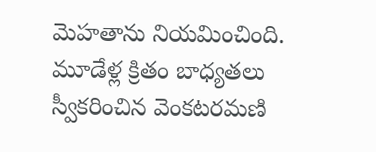మెహతాను నియమించింది. మూడేళ్ల క్రితం బాధ్యతలు స్వీకరించిన వెంకటరమణి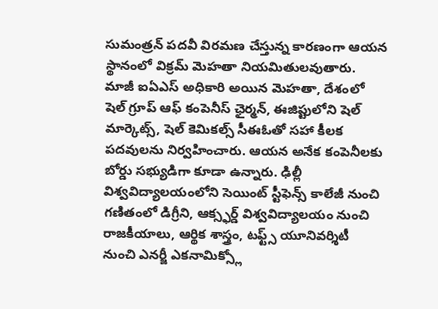సుమంత్రన్ పదవీ విరమణ చేస్తున్న కారణంగా ఆయన స్థానంలో విక్రమ్ మెహతా నియమితులవుతారు. మాజీ ఐఏఎస్ అధికారి అయిన మెహతా, దేశంలో షెల్ గ్రూప్ ఆఫ్ కంపెనీస్ ఛైర్మన్, ఈజిప్టులోని షెల్ మార్కెట్స్, షెల్ కెమికల్స్ సీఈఓతో సహా కీలక పదవులను నిర్వహించారు. ఆయన అనేక కంపెనీలకు బోర్డు సభ్యుడిగా కూడా ఉన్నారు. ఢిల్లీ విశ్వవిద్యాలయంలోని సెయింట్ స్టీఫెన్స్ కాలేజీ నుంచి గణితంలో డిగ్రీని, ఆక్స్ఫర్డ్ విశ్వవిద్యాలయం నుంచి రాజకీయాలు, ఆర్థిక శాస్త్రం, టఫ్ట్స్ యూనివర్శిటీ నుంచి ఎనర్జీ ఎకనామిక్స్లో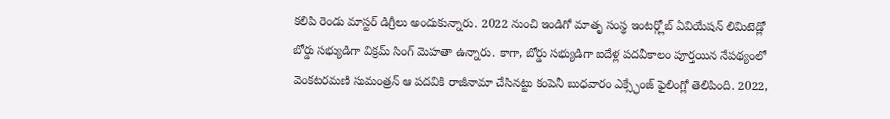కలిపి రెండు మాస్టర్ డిగ్రీలు అందుకున్నారు. 2022 నుంచి ఇండిగో మాతృ సంస్థ ఇంటర్గ్లోబ్ ఏవియేషన్ లిమిటెడ్లో బోర్డు సభ్యుడిగా విక్రమ్ సింగ్ మెహతా ఉన్నారు. కాగా, బోర్డు సభ్యుడిగా ఐదేళ్ల పదవీకాలం పూర్తయిన నేపథ్యంలో వెంకటరమణి సుమంత్రన్ ఆ పదవికి రాజీనామా చేసినట్టు కంపెనీ బుధవారం ఎక్స్ఛేంజ్ ఫైలింగ్లో తెలిపింది. 2022,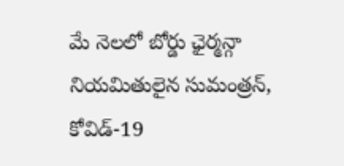మే నెలలో బోర్డు ఛైర్మన్గా నియమితులైన సుమంత్రన్, కోవిడ్-19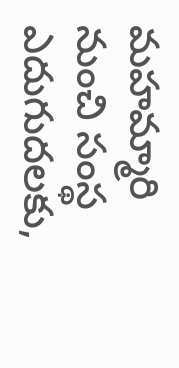మహమ్మారి నుంచి సంస్థ ఎదుగుదలకు,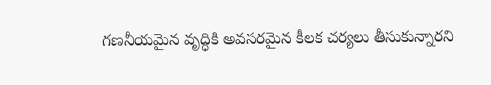గణనీయమైన వృద్ధికి అవసరమైన కీలక చర్యలు తీసుకున్నారని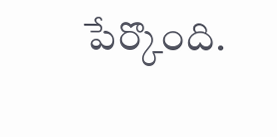పేర్కొంది.